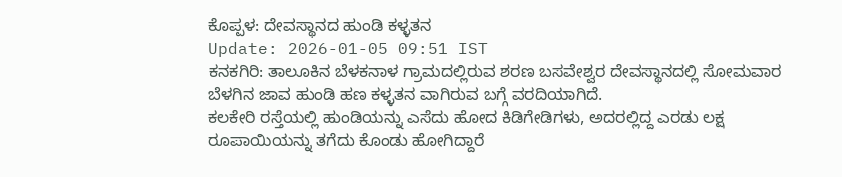ಕೊಪ್ಪಳ: ದೇವಸ್ಥಾನದ ಹುಂಡಿ ಕಳ್ಳತನ
Update: 2026-01-05 09:51 IST
ಕನಕಗಿರಿ: ತಾಲೂಕಿನ ಬೆಳಕನಾಳ ಗ್ರಾಮದಲ್ಲಿರುವ ಶರಣ ಬಸವೇಶ್ವರ ದೇವಸ್ಥಾನದಲ್ಲಿ ಸೋಮವಾರ ಬೆಳಗಿನ ಜಾವ ಹುಂಡಿ ಹಣ ಕಳ್ಳತನ ವಾಗಿರುವ ಬಗ್ಗೆ ವರದಿಯಾಗಿದೆ.
ಕಲಕೇರಿ ರಸ್ತೆಯಲ್ಲಿ ಹುಂಡಿಯನ್ನು ಎಸೆದು ಹೋದ ಕಿಡಿಗೇಡಿಗಳು, ಅದರಲ್ಲಿದ್ದ ಎರಡು ಲಕ್ಷ ರೂಪಾಯಿಯನ್ನು ತಗೆದು ಕೊಂಡು ಹೋಗಿದ್ದಾರೆ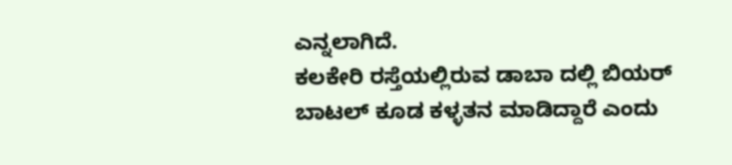ಎನ್ನಲಾಗಿದೆ.
ಕಲಕೇರಿ ರಸ್ತೆಯಲ್ಲಿರುವ ಡಾಬಾ ದಲ್ಲಿ ಬಿಯರ್ ಬಾಟಲ್ ಕೂಡ ಕಳ್ಳತನ ಮಾಡಿದ್ದಾರೆ ಎಂದು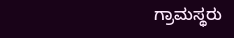ಗ್ರಾಮಸ್ಥರು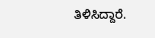ತಿಳಿಸಿದ್ದಾರೆ.